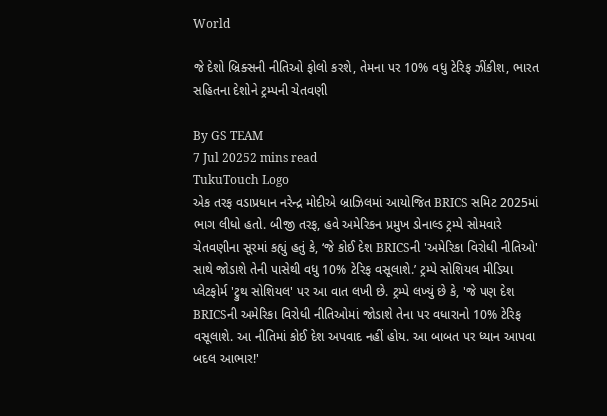World

જે દેશો બ્રિક્સની નીતિઓ ફોલો કરશે, તેમના પર 10% વધુ ટેરિફ ઝીંકીશ, ભારત સહિતના દેશોને ટ્રમ્પની ચેતવણી

By GS TEAM
7 Jul 20252 mins read
TukuTouch Logo
એક તરફ વડાપ્રધાન નરેન્દ્ર મોદીએ બ્રાઝિલમાં આયોજિત BRICS સમિટ 2025માં ભાગ લીધો હતો. બીજી તરફ, હવે અમેરિકન પ્રમુખ ડોનાલ્ડ ટ્રમ્પે સોમવારે ચેતવણીના સૂરમાં કહ્યું હતું કે, ‘જે કોઈ દેશ BRICSની 'અમેરિકા વિરોધી નીતિઓ' સાથે જોડાશે તેની પાસેથી વધુ 10% ટેરિફ વસૂલાશે.’ ટ્રમ્પે સોશિયલ મીડિયા પ્લેટફોર્મ 'ટ્રુથ સોશિયલ' પર આ વાત લખી છે. ટ્રમ્પે લખ્યું છે કે, 'જે પણ દેશ BRICSની અમેરિકા વિરોધી નીતિઓમાં જોડાશે તેના પર વધારાનો 10% ટેરિફ વસૂલાશે. આ નીતિમાં કોઈ દેશ અપવાદ નહીં હોય. આ બાબત પર ધ્યાન આપવા બદલ આભાર!'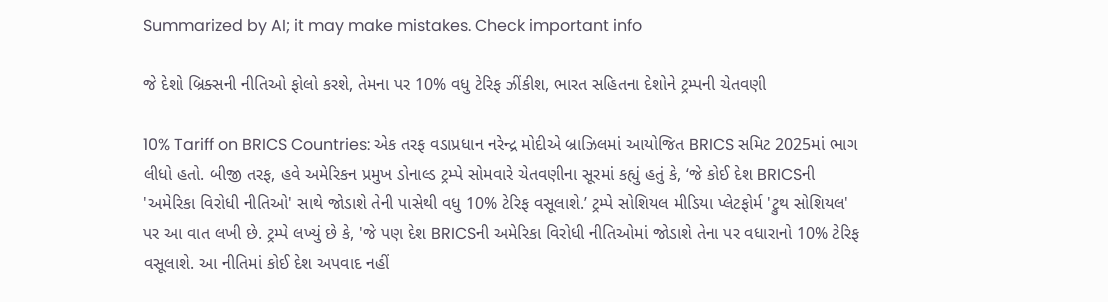Summarized by AI; it may make mistakes. Check important info

જે દેશો બ્રિક્સની નીતિઓ ફોલો કરશે, તેમના પર 10% વધુ ટેરિફ ઝીંકીશ, ભારત સહિતના દેશોને ટ્રમ્પની ચેતવણી

10% Tariff on BRICS Countries: એક તરફ વડાપ્રધાન નરેન્દ્ર મોદીએ બ્રાઝિલમાં આયોજિત BRICS સમિટ 2025માં ભાગ લીધો હતો. બીજી તરફ, હવે અમેરિકન પ્રમુખ ડોનાલ્ડ ટ્રમ્પે સોમવારે ચેતવણીના સૂરમાં કહ્યું હતું કે, ‘જે કોઈ દેશ BRICSની 'અમેરિકા વિરોધી નીતિઓ' સાથે જોડાશે તેની પાસેથી વધુ 10% ટેરિફ વસૂલાશે.’ ટ્રમ્પે સોશિયલ મીડિયા પ્લેટફોર્મ 'ટ્રુથ સોશિયલ' પર આ વાત લખી છે. ટ્રમ્પે લખ્યું છે કે, 'જે પણ દેશ BRICSની અમેરિકા વિરોધી નીતિઓમાં જોડાશે તેના પર વધારાનો 10% ટેરિફ વસૂલાશે. આ નીતિમાં કોઈ દેશ અપવાદ નહીં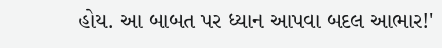હોય. આ બાબત પર ધ્યાન આપવા બદલ આભાર!'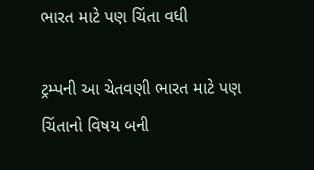ભારત માટે પણ ચિંતા વધી

ટ્રમ્પની આ ચેતવણી ભારત માટે પણ ચિંતાનો વિષય બની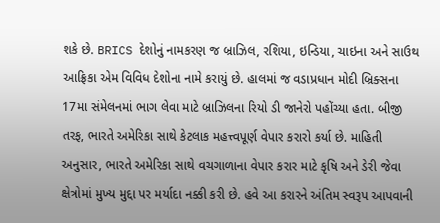શકે છે. BRICS દેશોનું નામકરણ જ બ્રાઝિલ, રશિયા, ઇન્ડિયા, ચાઇના અને સાઉથ આફ્રિકા એમ વિવિધ દેશોના નામે કરાયું છે. હાલમાં જ વડાપ્રધાન મોદી બ્રિક્સના 17મા સંમેલનમાં ભાગ લેવા માટે બ્રાઝિલના રિયો ડી જાનેરો પહોંચ્યા હતા. બીજી તરફ, ભારતે અમેરિકા સાથે કેટલાક મહત્ત્વપૂર્ણ વેપાર કરારો કર્યા છે. માહિતી અનુસાર, ભારતે અમેરિકા સાથે વચગાળાના વેપાર કરાર માટે કૃષિ અને ડેરી જેવા ક્ષેત્રોમાં મુખ્ય મુદ્દા પર મર્યાદા નક્કી કરી છે. હવે આ કરારને અંતિમ સ્વરૂપ આપવાની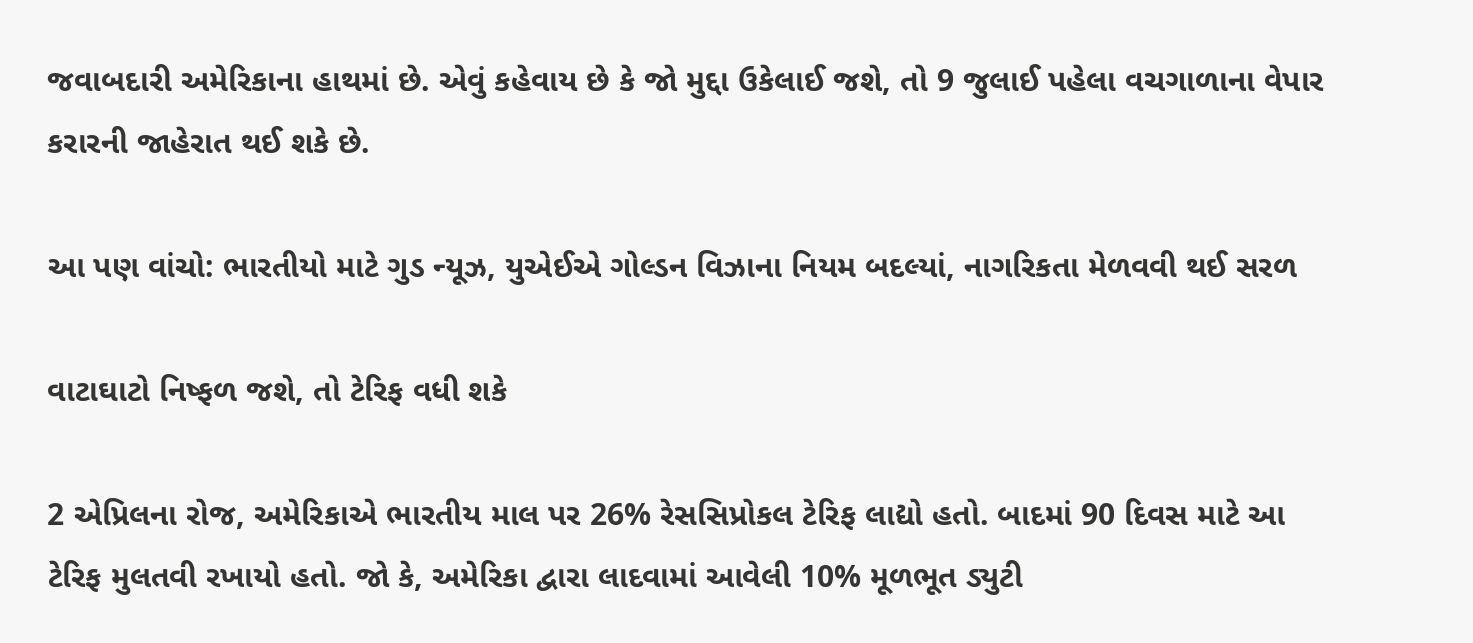જવાબદારી અમેરિકાના હાથમાં છે. એવું કહેવાય છે કે જો મુદ્દા ઉકેલાઈ જશે, તો 9 જુલાઈ પહેલા વચગાળાના વેપાર કરારની જાહેરાત થઈ શકે છે.

આ પણ વાંચો: ભારતીયો માટે ગુડ ન્યૂઝ, યુએઈએ ગોલ્ડન વિઝાના નિયમ બદલ્યાં, નાગરિકતા મેળવવી થઈ સરળ

વાટાઘાટો નિષ્ફળ જશે, તો ટેરિફ વધી શકે

2 એપ્રિલના રોજ, અમેરિકાએ ભારતીય માલ પર 26% રેસસિપ્રોકલ ટેરિફ લાદ્યો હતો. બાદમાં 90 દિવસ માટે આ ટેરિફ મુલતવી રખાયો હતો. જો કે, અમેરિકા દ્વારા લાદવામાં આવેલી 10% મૂળભૂત ડ્યુટી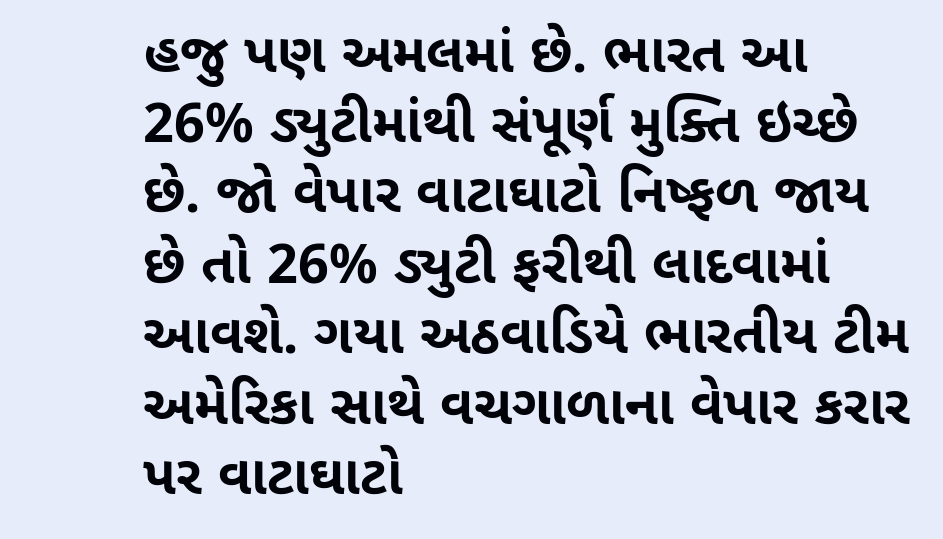હજુ પણ અમલમાં છે. ભારત આ 26% ડ્યુટીમાંથી સંપૂર્ણ મુક્તિ ઇચ્છે છે. જો વેપાર વાટાઘાટો નિષ્ફળ જાય છે તો 26% ડ્યુટી ફરીથી લાદવામાં આવશે. ગયા અઠવાડિયે ભારતીય ટીમ અમેરિકા સાથે વચગાળાના વેપાર કરાર પર વાટાઘાટો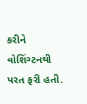કરીને વોશિંગ્ટનથી પરત ફરી હતી.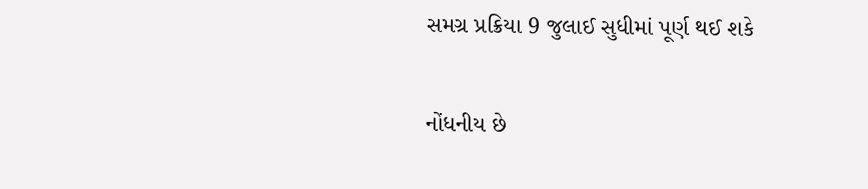સમગ્ર પ્રક્રિયા 9 જુલાઈ સુધીમાં પૂર્ણ થઈ શકે

નોંધનીય છે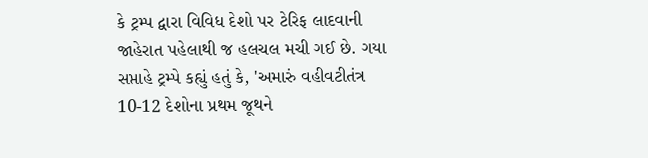કે ટ્રમ્પ દ્વારા વિવિધ દેશો પર ટેરિફ લાદવાની જાહેરાત પહેલાથી જ હલચલ મચી ગઈ છે. ગયા સપ્તાહે ટ્રમ્પે કહ્યું હતું કે, 'અમારું વહીવટીતંત્ર 10-12 દેશોના પ્રથમ જૂથને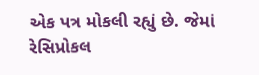એક પત્ર મોકલી રહ્યું છે. જેમાં રેસિપ્રોકલ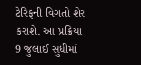ટેરિફની વિગતો શેર કરાશે. આ પ્રક્રિયા 9 જુલાઈ સુધીમાં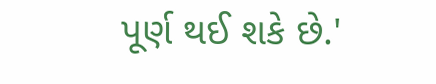પૂર્ણ થઈ શકે છે.'